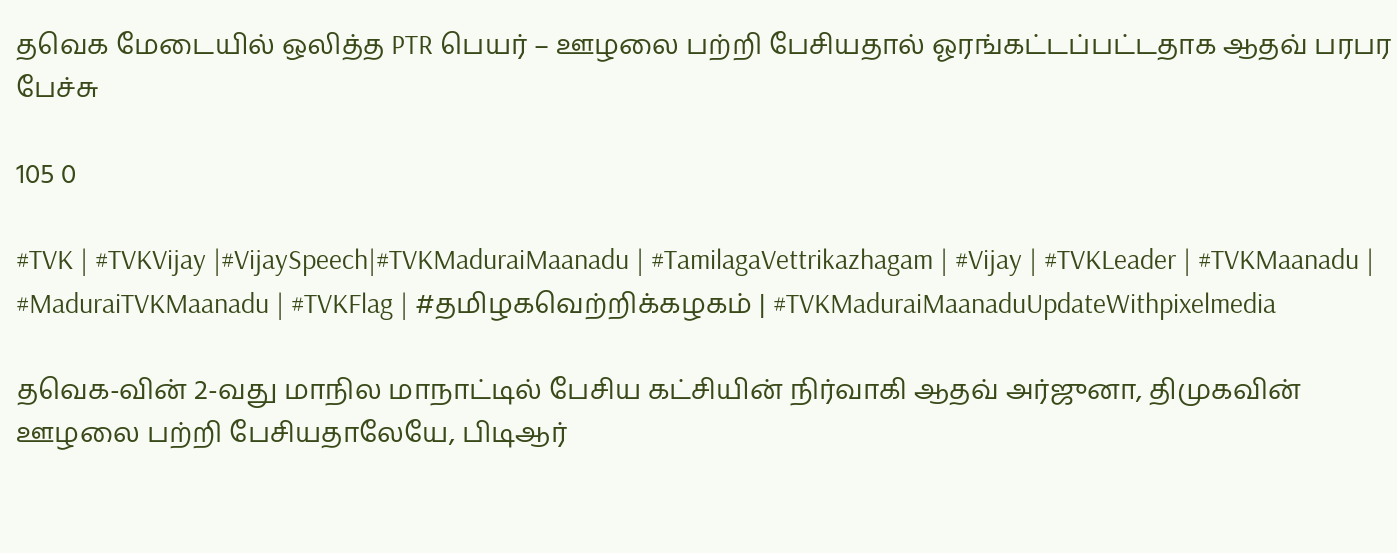தவெக மேடையில் ஒலித்த PTR பெயர் – ஊழலை பற்றி பேசியதால் ஓரங்கட்டப்பட்டதாக ஆதவ் பரபர பேச்சு

105 0

#TVK | #TVKVijay |#VijaySpeech|#TVKMaduraiMaanadu | #TamilagaVettrikazhagam | #Vijay | #TVKLeader | #TVKMaanadu | #MaduraiTVKMaanadu | #TVKFlag | #தமிழகவெற்றிக்கழகம் | #TVKMaduraiMaanaduUpdateWithpixelmedia

தவெக-வின் 2-வது மாநில மாநாட்டில் பேசிய கட்சியின் நிர்வாகி ஆதவ் அர்ஜுனா, திமுகவின் ஊழலை பற்றி பேசியதாலேயே, பிடிஆர்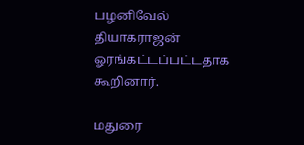பழனிவேல் தியாகராஜன் ஓரங்கட்டப்பட்டதாக கூறினார்.

மதுரை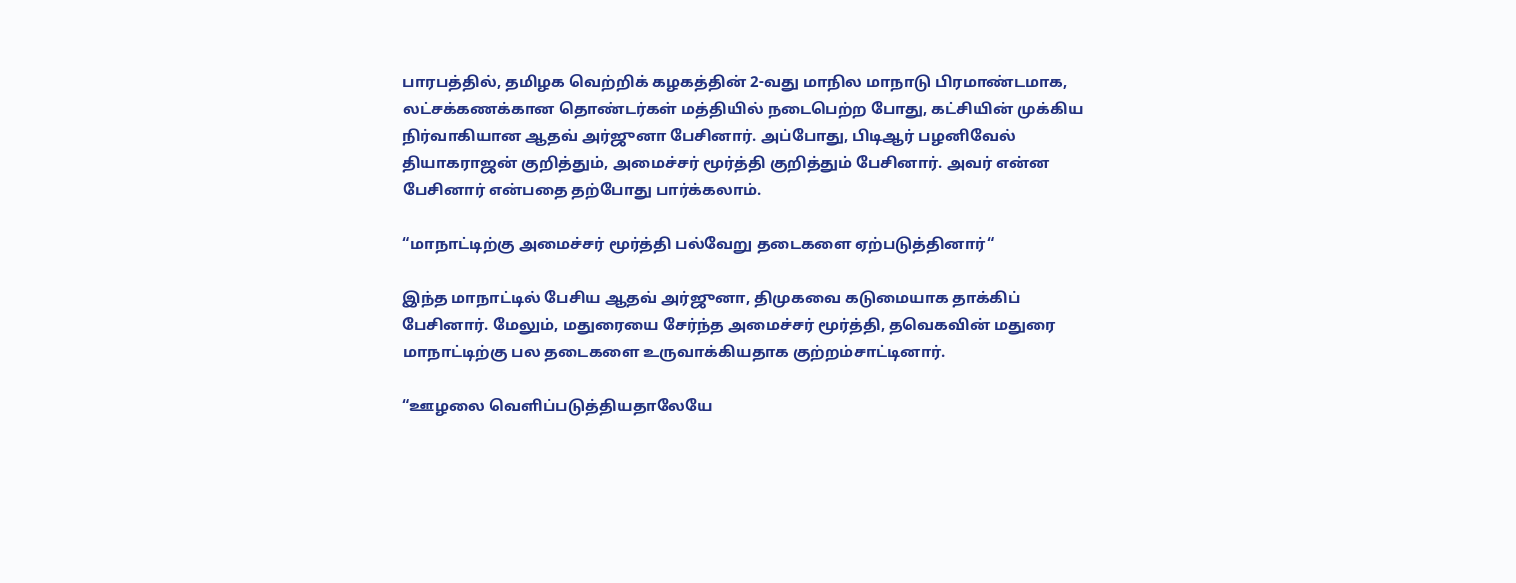பாரபத்தில், தமிழக வெற்றிக் கழகத்தின் 2-வது மாநில மாநாடு பிரமாண்டமாக, லட்சக்கணக்கான தொண்டர்கள் மத்தியில் நடைபெற்ற போது, கட்சியின் முக்கிய நிர்வாகியான ஆதவ் அர்ஜுனா பேசினார். அப்போது, பிடிஆர் பழனிவேல் தியாகராஜன் குறித்தும், அமைச்சர் மூர்த்தி குறித்தும் பேசினார். அவர் என்ன பேசினார் என்பதை தற்போது பார்க்கலாம்.

“மாநாட்டிற்கு அமைச்சர் மூர்த்தி பல்வேறு தடைகளை ஏற்படுத்தினார்“

இந்த மாநாட்டில் பேசிய ஆதவ் அர்ஜுனா, திமுகவை கடுமையாக தாக்கிப் பேசினார். மேலும், மதுரையை சேர்ந்த அமைச்சர் மூர்த்தி, தவெகவின் மதுரை மாநாட்டிற்கு பல தடைகளை உருவாக்கியதாக குற்றம்சாட்டினார்.

“ஊழலை வெளிப்படுத்தியதாலேயே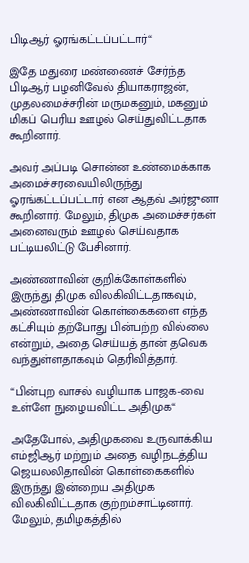பிடிஆர் ஓரங்கட்டப்பட்டார்“

இதே மதுரை மண்ணைச் சேர்ந்த பிடிஆர் பழனிவேல் தியாகராஜன், முதலமைச்சரின் மருமகனும், மகனும் மிகப் பெரிய ஊழல் செய்துவிட்டதாக கூறினார்.

அவர் அப்படி சொன்ன உண்மைக்காக அமைச்சரவையிலிருந்து ஓரங்கட்டப்பட்டார் என ஆதவ் அர்ஜுனா கூறினார். மேலும், திமுக அமைச்சர்கள் அனைவரும் ஊழல் செய்வதாக பட்டியலிட்டு பேசினார்.

அண்ணாவின் குறிக்கோள்களில் இருந்து திமுக விலகிவிட்டதாகவும், அண்ணாவின் கொள்கைகளை எந்த கட்சியும் தற்போது பின்பற்ற வில்லை என்றும், அதை செய்யத் தான் தவெக வந்துள்ளதாகவும் தெரிவித்தார்.

“பின்புற வாசல் வழியாக பாஜக-வை உள்ளே நுழையவிட்ட அதிமுக“

அதேபோல், அதிமுகவை உருவாக்கிய எம்ஜிஆர் மற்றும் அதை வழிநடத்திய ஜெயலலிதாவின் கொள்கைகளில் இருந்து இன்றைய அதிமுக விலகிவிட்டதாக குற்றம்சாட்டினார். மேலும், தமிழகத்தில்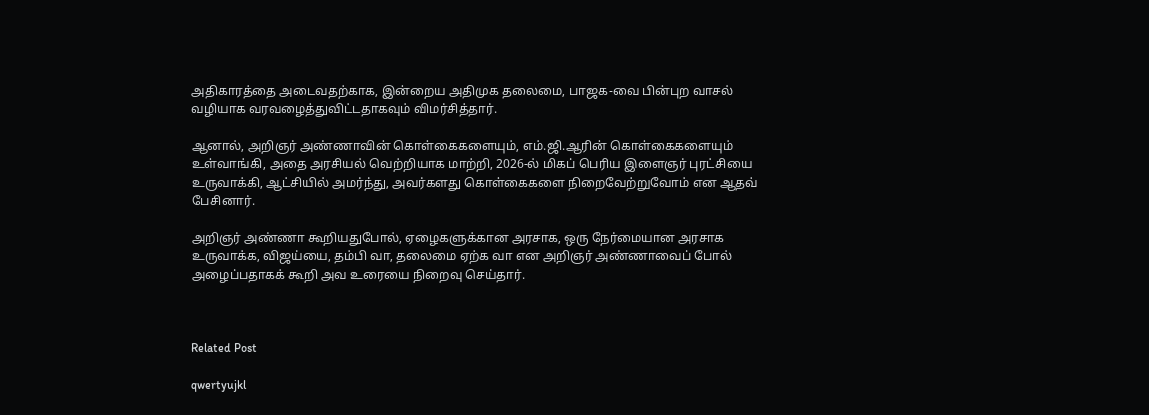அதிகாரத்தை அடைவதற்காக, இன்றைய அதிமுக தலைமை, பாஜக-வை பின்புற வாசல் வழியாக வரவழைத்துவிட்டதாகவும் விமர்சித்தார்.

ஆனால், அறிஞர் அண்ணாவின் கொள்கைகளையும், எம்.ஜி.ஆரின் கொள்கைகளையும் உள்வாங்கி, அதை அரசியல் வெற்றியாக மாற்றி, 2026-ல் மிகப் பெரிய இளைஞர் புரட்சியை உருவாக்கி, ஆட்சியில் அமர்ந்து, அவர்களது கொள்கைகளை நிறைவேற்றுவோம் என ஆதவ் பேசினார்.

அறிஞர் அண்ணா கூறியதுபோல், ஏழைகளுக்கான அரசாக, ஒரு நேர்மையான அரசாக உருவாக்க, விஜய்யை, தம்பி வா, தலைமை ஏற்க வா என அறிஞர் அண்ணாவைப் போல் அழைப்பதாகக் கூறி அவ உரையை நிறைவு செய்தார்.



Related Post

qwertyujkl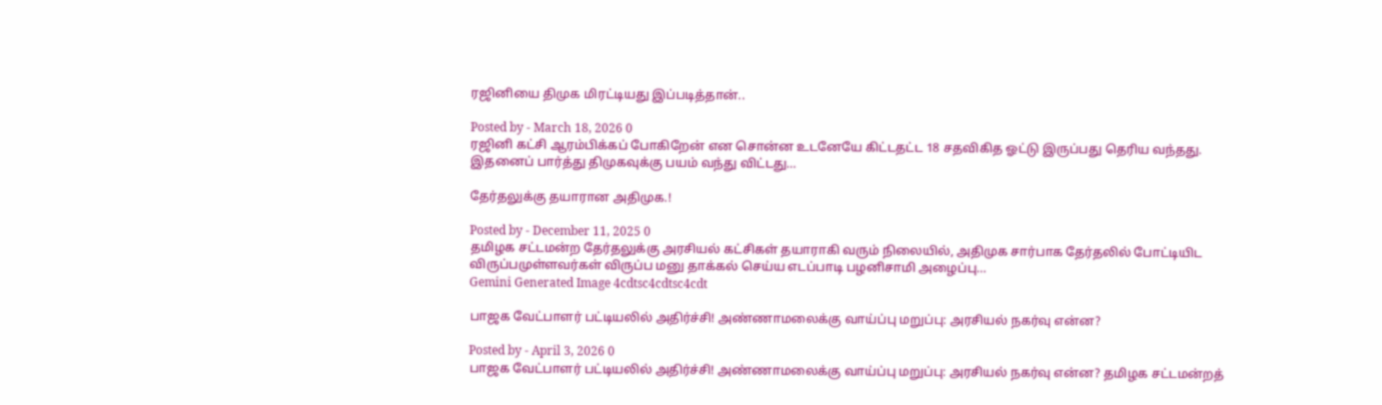ரஜினியை திமுக மிரட்டியது இப்படித்தான்..

Posted by - March 18, 2026 0
ரஜினி கட்சி ஆரம்பிக்கப் போகிறேன் என சொன்ன உடனேயே கிட்டதட்ட 18 சதவிகித ஓட்டு இருப்பது தெரிய வந்தது. இதனைப் பார்த்து திமுகவுக்கு பயம் வந்து விட்டது…

தேர்தலுக்கு தயாரான அதிமுக.!

Posted by - December 11, 2025 0
தமிழக சட்டமன்ற தேர்தலுக்கு அரசியல் கட்சிகள் தயாராகி வரும் நிலையில், அதிமுக சார்பாக தேர்தலில் போட்டியிட விருப்பமுள்ளவர்கள் விருப்ப மனு தாக்கல் செய்ய எடப்பாடி பழனிசாமி அழைப்பு…
Gemini Generated Image 4cdtsc4cdtsc4cdt

பாஜக வேட்பாளர் பட்டியலில் அதிர்ச்சி! அண்ணாமலைக்கு வாய்ப்பு மறுப்பு: அரசியல் நகர்வு என்ன?

Posted by - April 3, 2026 0
பாஜக வேட்பாளர் பட்டியலில் அதிர்ச்சி! அண்ணாமலைக்கு வாய்ப்பு மறுப்பு: அரசியல் நகர்வு என்ன? தமிழக சட்டமன்றத்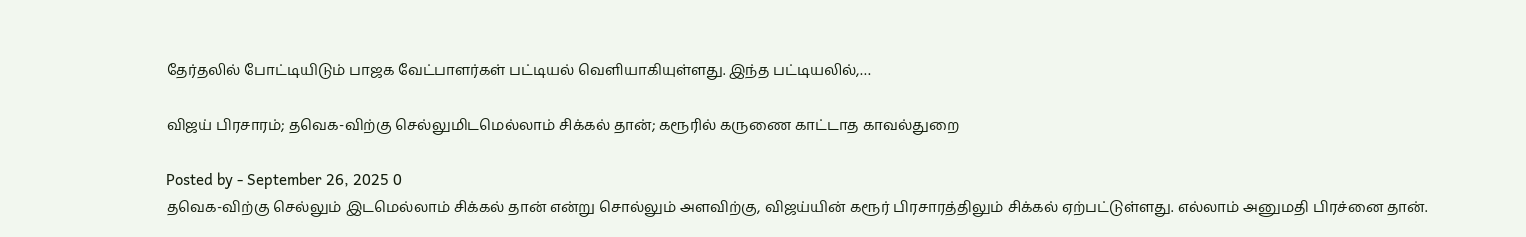தேர்தலில் போட்டியிடும் பாஜக வேட்பாளர்கள் பட்டியல் வெளியாகியுள்ளது. இந்த பட்டியலில்,…

விஜய் பிரசாரம்; தவெக-விற்கு செல்லுமிடமெல்லாம் சிக்கல் தான்; கரூரில் கருணை காட்டாத காவல்துறை

Posted by - September 26, 2025 0
தவெக-விற்கு செல்லும் இடமெல்லாம் சிக்கல் தான் என்று சொல்லும் அளவிற்கு, விஜய்யின் கரூர் பிரசாரத்திலும் சிக்கல் ஏற்பட்டுள்ளது. எல்லாம் அனுமதி பிரச்னை தான்.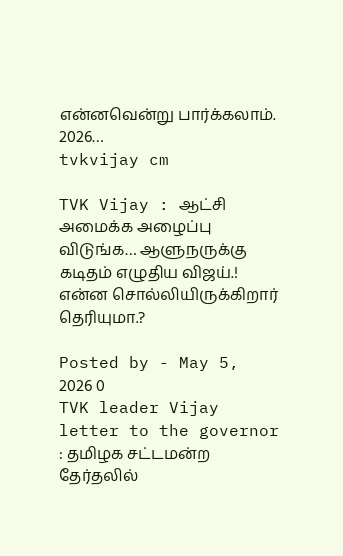என்னவென்று பார்க்கலாம். 2026…
tvkvijay cm

TVK Vijay : ஆட்சி அமைக்க அழைப்பு விடுங்க… ஆளுநருக்கு கடிதம் எழுதிய விஜய்.! என்ன சொல்லியிருக்கிறார் தெரியுமா.?

Posted by - May 5, 2026 0
TVK leader Vijay letter to the governor : தமிழக சட்டமன்ற தேர்தலில்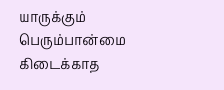யாருக்கும் பெரும்பான்மை கிடைக்காத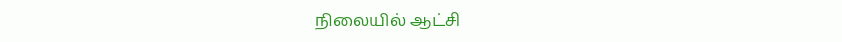நிலையில் ஆட்சி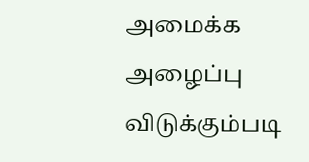அமைக்க அழைப்பு விடுக்கும்படி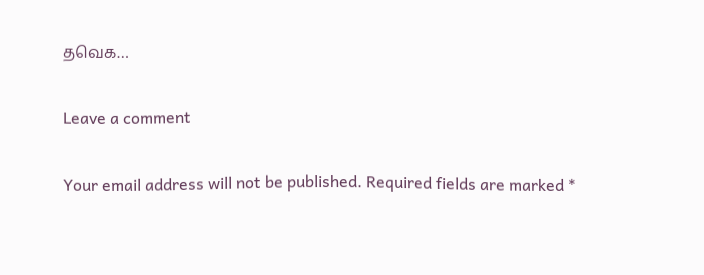தவெக…

Leave a comment

Your email address will not be published. Required fields are marked *